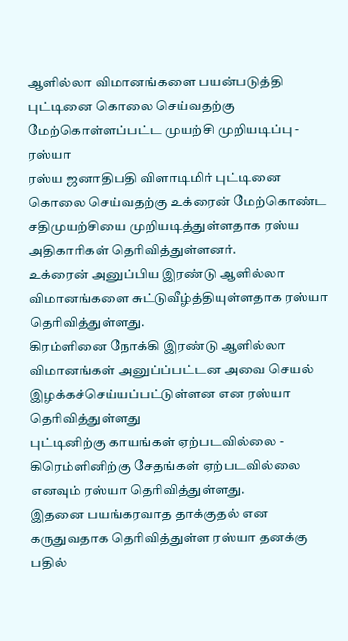ஆளில்லா விமானங்களை பயன்படுத்தி புட்டினை கொலை செய்வதற்கு மேற்கொள்ளப்பட்ட முயற்சி முறியடிப்பு - ரஸ்யா
ரஸ்ய ஜனாதிபதி விளாடிமிர் புட்டினை கொலை செய்வதற்கு உக்ரைன் மேற்கொண்ட சதிமுயற்சியை முறியடித்துள்ளதாக ரஸ்ய அதிகாரிகள் தெரிவித்துள்ளனர்.
உக்ரைன் அனுப்பிய இரண்டு ஆளில்லா விமானங்களை சுட்டுவீழ்த்தியுள்ளதாக ரஸ்யா தெரிவித்துள்ளது.
கிரம்ளினை நோக்கி இரண்டு ஆளில்லா விமானங்கள் அனுப்ப்பட்டன அவை செயல் இழக்கச்செய்யப்பட்டுள்ளன என ரஸ்யா தெரிவித்துள்ளது
புட்டினிற்கு காயங்கள் ஏற்படவில்லை - கிரெம்ளினிற்கு சேதங்கள் ஏற்படவில்லை எனவும் ரஸ்யா தெரிவித்துள்ளது.
இதனை பயங்கரவாத தாக்குதல் என கருதுவதாக தெரிவித்துள்ள ரஸ்யா தனக்கு பதில்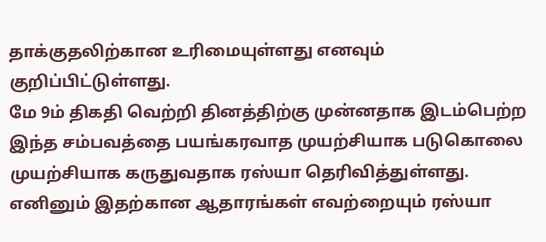தாக்குதலிற்கான உரிமையுள்ளது எனவும் குறிப்பிட்டுள்ளது.
மே 9ம் திகதி வெற்றி தினத்திற்கு முன்னதாக இடம்பெற்ற இந்த சம்பவத்தை பயங்கரவாத முயற்சியாக படுகொலை முயற்சியாக கருதுவதாக ரஸ்யா தெரிவித்துள்ளது.
எனினும் இதற்கான ஆதாரங்கள் எவற்றையும் ரஸ்யா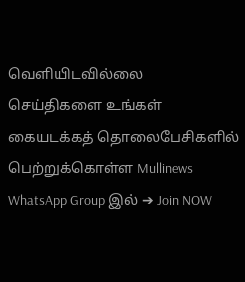வெளியிடவில்லை
செய்திகளை உங்கள் கையடக்கத் தொலைபேசிகளில் பெற்றுக்கொள்ள Mullinews WhatsApp Group இல் ➔ Join NOW